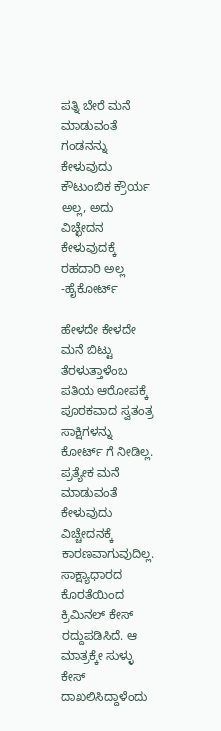ಪತ್ನಿ ಬೇರೆ ಮನೆ ಮಾಡುವಂತೆ ಗಂಡನನ್ನು ಕೇಳುವುದು ಕೌಟುಂಬಿಕ ಕ್ರೌರ್ಯ ಅಲ್ಲ, ಅದು ವಿಚ್ಛೇದನ ಕೇಳುವುದಕ್ಕೆ ರಹದಾರಿ ಅಲ್ಲ -ಹೈಕೋರ್ಟ್

ಹೇಳದೇ ಕೇಳದೇ ಮನೆ ಬಿಟ್ಟು ತೆರಳುತ್ತಾಳೆಂಬ ಪತಿಯ ಆರೋಪಕ್ಕೆ ಪೂರಕವಾದ ಸ್ವತಂತ್ರ ಸಾಕ್ಷಿಗಳನ್ನು ಕೋರ್ಟ್ ಗೆ ನೀಡಿಲ್ಲ. ಪ್ರತ್ಯೇಕ ಮನೆ ಮಾಡುವಂತೆ ಕೇಳುವುದು ವಿಚ್ಚೇದನಕ್ಕೆ ಕಾರಣವಾಗುವುದಿಲ್ಲ. ಸಾಕ್ಷ್ಯಾಧಾರದ ಕೊರತೆಯಿಂದ ಕ್ರಿಮಿನಲ್ ಕೇಸ್ ರದ್ದುಪಡಿಸಿದೆ. ಆ ಮಾತ್ರಕ್ಕೇ ಸುಳ್ಳು ಕೇಸ್ ದಾಖಲಿಸಿದ್ದಾಳೆಂದು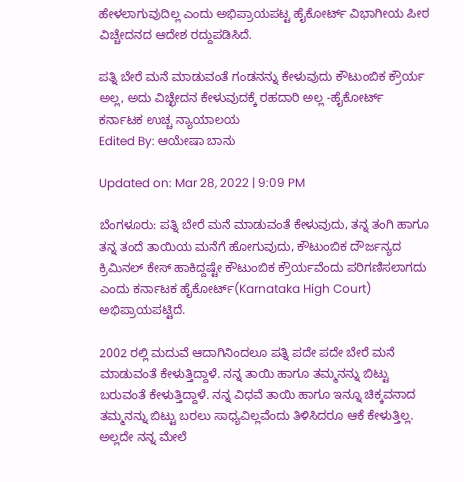ಹೇಳಲಾಗುವುದಿಲ್ಲ ಎಂದು ಅಭಿಪ್ರಾಯಪಟ್ಟ ಹೈಕೋರ್ಟ್ ವಿಭಾಗೀಯ ಪೀಠ ವಿಚ್ಚೇದನದ ಆದೇಶ ರದ್ದುಪಡಿಸಿದೆ.

ಪತ್ನಿ ಬೇರೆ ಮನೆ ಮಾಡುವಂತೆ ಗಂಡನನ್ನು ಕೇಳುವುದು ಕೌಟುಂಬಿಕ ಕ್ರೌರ್ಯ ಅಲ್ಲ, ಅದು ವಿಚ್ಛೇದನ ಕೇಳುವುದಕ್ಕೆ ರಹದಾರಿ ಅಲ್ಲ -ಹೈಕೋರ್ಟ್
ಕರ್ನಾಟಕ ಉಚ್ಚ ನ್ಯಾಯಾಲಯ
Edited By: ಆಯೇಷಾ ಬಾನು

Updated on: Mar 28, 2022 | 9:09 PM

ಬೆಂಗಳೂರು: ಪತ್ನಿ ಬೇರೆ ಮನೆ ಮಾಡುವಂತೆ ಕೇಳುವುದು, ತನ್ನ ತಂಗಿ ಹಾಗೂ ತನ್ನ ತಂದೆ ತಾಯಿಯ ಮನೆಗೆ ಹೋಗುವುದು, ಕೌಟುಂಬಿಕ ದೌರ್ಜನ್ಯದ ಕ್ರಿಮಿನಲ್ ಕೇಸ್ ಹಾಕಿದ್ದಷ್ಟೇ ಕೌಟುಂಬಿಕ ಕ್ರೌರ್ಯವೆಂದು ಪರಿಗಣಿಸಲಾಗದು ಎಂದು ಕರ್ನಾಟಕ ಹೈಕೋರ್ಟ್(Karnataka High Court) ಅಭಿಪ್ರಾಯಪಟ್ಟಿದೆ.

2002 ರಲ್ಲಿ ಮದುವೆ ಆದಾಗಿನಿಂದಲೂ ಪತ್ನಿ ಪದೇ ಪದೇ ಬೇರೆ ಮನೆ ಮಾಡುವಂತೆ ಕೇಳುತ್ತಿದ್ದಾಳೆ. ನನ್ನ ತಾಯಿ ಹಾಗೂ ತಮ್ಮನನ್ನು ಬಿಟ್ಟು ಬರುವಂತೆ ಕೇಳುತ್ತಿದ್ದಾಳೆ. ನನ್ನ ವಿಧವೆ ತಾಯಿ ಹಾಗೂ ಇನ್ನೂ ಚಿಕ್ಕವನಾದ ತಮ್ಮನನ್ನು ಬಿಟ್ಟು ಬರಲು ಸಾಧ್ಯವಿಲ್ಲವೆಂದು ತಿಳಿಸಿದರೂ ಆಕೆ ಕೇಳುತ್ತಿಲ್ಲ. ಅಲ್ಲದೇ ನನ್ನ ಮೇಲೆ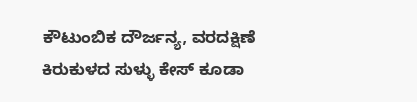ಕೌಟುಂಬಿಕ ದೌರ್ಜನ್ಯ, ವರದಕ್ಷಿಣೆ ಕಿರುಕುಳದ ಸುಳ್ಳು ಕೇಸ್ ಕೂಡಾ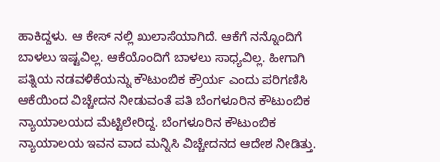ಹಾಕಿದ್ದಳು. ಆ ಕೇಸ್ ನಲ್ಲಿ ಖುಲಾಸೆಯಾಗಿದೆ. ಆಕೆಗೆ ನನ್ನೊಂದಿಗೆ ಬಾಳಲು ಇಷ್ಟವಿಲ್ಲ. ಆಕೆಯೊಂದಿಗೆ ಬಾಳಲು ಸಾಧ್ಯವಿಲ್ಲ. ಹೀಗಾಗಿ ಪತ್ನಿಯ ನಡವಳಿಕೆಯನ್ನು ಕೌಟುಂಬಿಕ ಕ್ರೌರ್ಯ ಎಂದು ಪರಿಗಣಿಸಿ ಆಕೆಯಿಂದ ವಿಚ್ಚೇದನ ನೀಡುವಂತೆ ಪತಿ ಬೆಂಗಳೂರಿನ ಕೌಟುಂಬಿಕ ನ್ಯಾಯಾಲಯದ ಮೆಟ್ಟಿಲೇರಿದ್ದ. ಬೆಂಗಳೂರಿನ ಕೌಟುಂಬಿಕ ನ್ಯಾಯಾಲಯ ಇವನ ವಾದ ಮನ್ನಿಸಿ ವಿಚ್ಚೇದನದ ಆದೇಶ ನೀಡಿತ್ತು.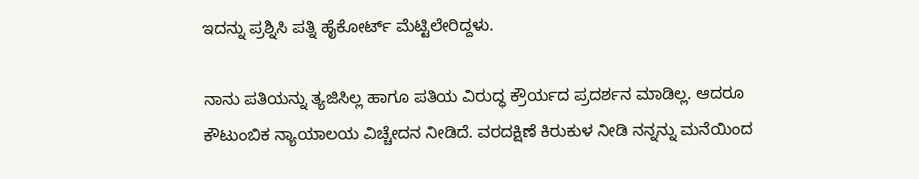ಇದನ್ನು ಪ್ರಶ್ನಿಸಿ ಪತ್ನಿ ಹೈಕೋರ್ಟ್ ಮೆಟ್ಟಿಲೇರಿದ್ದಳು.

ನಾನು ಪತಿಯನ್ನು ತ್ಯಜಿಸಿಲ್ಲ ಹಾಗೂ ಪತಿಯ ವಿರುದ್ಧ ಕ್ರೌರ್ಯದ ಪ್ರದರ್ಶನ ಮಾಡಿಲ್ಲ. ಆದರೂ ಕೌಟುಂಬಿಕ ನ್ಯಾಯಾಲಯ ವಿಚ್ಚೇದನ ನೀಡಿದೆ. ವರದಕ್ಷಿಣೆ ಕಿರುಕುಳ ನೀಡಿ ನನ್ನನ್ನು ಮನೆಯಿಂದ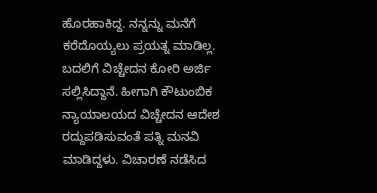ಹೊರಹಾಕಿದ್ದ. ನನ್ನನ್ನು ಮನೆಗೆ ಕರೆದೊಯ್ಯಲು ಪ್ರಯತ್ನ ಮಾಡಿಲ್ಲ. ಬದಲಿಗೆ ವಿಚ್ಚೇದನ ಕೋರಿ ಅರ್ಜಿ ಸಲ್ಲಿಸಿದ್ದಾನೆ. ಹೀಗಾಗಿ ಕೌಟುಂಬಿಕ ನ್ಯಾಯಾಲಯದ ವಿಚ್ಚೇದನ ಆದೇಶ ರದ್ದುಪಡಿಸುವಂತೆ ಪತ್ನಿ ಮನವಿ ಮಾಡಿದ್ದಳು. ವಿಚಾರಣೆ ನಡೆಸಿದ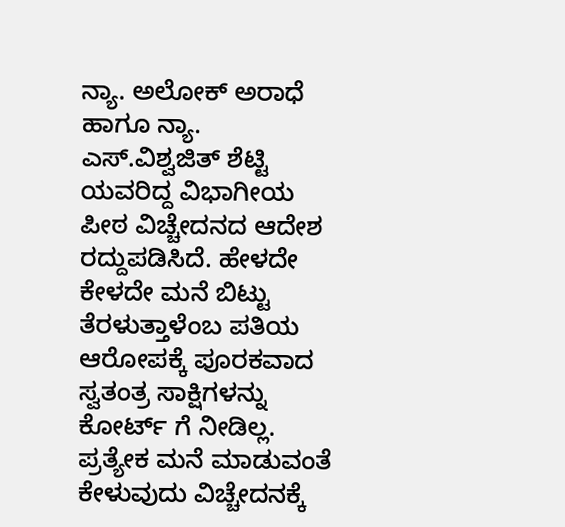ನ್ಯಾ. ಅಲೋಕ್ ಅರಾಧೆ ಹಾಗೂ ನ್ಯಾ. ಎಸ್.ವಿಶ್ವಜಿತ್ ಶೆಟ್ಟಿ ಯವರಿದ್ದ ವಿಭಾಗೀಯ ಪೀಠ ವಿಚ್ಚೇದನದ ಆದೇಶ ರದ್ದುಪಡಿಸಿದೆ. ಹೇಳದೇ ಕೇಳದೇ ಮನೆ ಬಿಟ್ಟು ತೆರಳುತ್ತಾಳೆಂಬ ಪತಿಯ ಆರೋಪಕ್ಕೆ ಪೂರಕವಾದ ಸ್ವತಂತ್ರ ಸಾಕ್ಷಿಗಳನ್ನು ಕೋರ್ಟ್ ಗೆ ನೀಡಿಲ್ಲ. ಪ್ರತ್ಯೇಕ ಮನೆ ಮಾಡುವಂತೆ ಕೇಳುವುದು ವಿಚ್ಚೇದನಕ್ಕೆ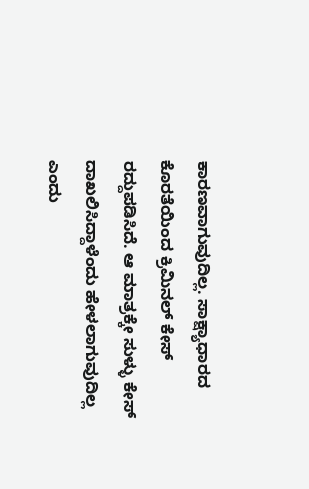ಕಾರಣವಾಗುವುದಿಲ್ಲ. ಸಾಕ್ಷ್ಯಾಧಾರದ ಕೊರತೆಯಿಂದ ಕ್ರಿಮಿನಲ್ ಕೇಸ್ ರದ್ದುಪಡಿಸಿದೆ. ಆ ಮಾತ್ರಕ್ಕೇ ಸುಳ್ಳು ಕೇಸ್ ದಾಖಲಿಸಿದ್ದಾಳೆಂದು ಹೇಳಲಾಗುವುದಿಲ್ಲ ಎಂದು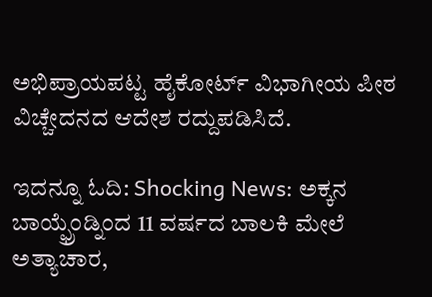ಅಭಿಪ್ರಾಯಪಟ್ಟ ಹೈಕೋರ್ಟ್ ವಿಭಾಗೀಯ ಪೀಠ ವಿಚ್ಚೇದನದ ಆದೇಶ ರದ್ದುಪಡಿಸಿದೆ.

ಇದನ್ನೂ ಓದಿ: Shocking News: ಅಕ್ಕನ ಬಾಯ್ಫ್ರೆಂಡ್ನಿಂದ 11 ವರ್ಷದ ಬಾಲಕಿ ಮೇಲೆ ಅತ್ಯಾಚಾರ,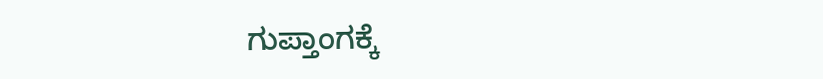ಗುಪ್ತಾಂಗಕ್ಕೆ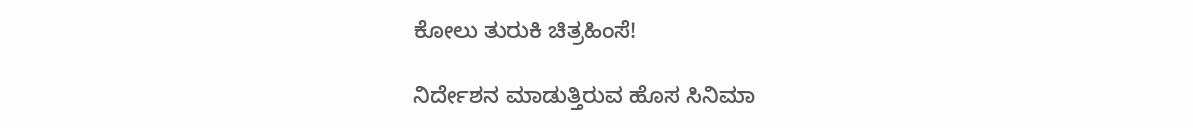ಕೋಲು ತುರುಕಿ ಚಿತ್ರಹಿಂಸೆ!

ನಿರ್ದೇಶನ ಮಾಡುತ್ತಿರುವ ಹೊಸ ಸಿನಿಮಾ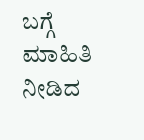ಬಗ್ಗೆ ಮಾಹಿತಿ ನೀಡಿದ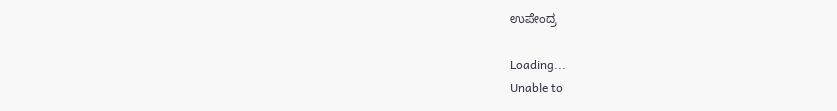ಉಪೇಂದ್ರ

Loading...
Unable to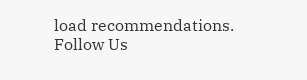load recommendations.
Follow Us